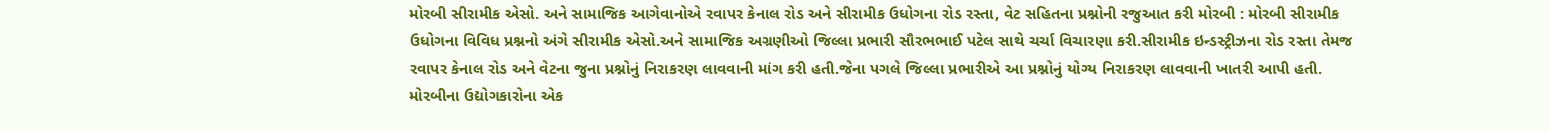મોરબી સીરામીક એસો. અને સામાજિક આગેવાનોએ રવાપર કેનાલ રોડ અને સીરામીક ઉધોગના રોડ રસ્તા, વેટ સહિતના પ્રશ્નોની રજુઆત કરી મોરબી : મોરબી સીરામીક ઉધોગના વિવિધ પ્રશ્નનો અંગે સીરામીક એસો.અને સામાજિક અગ્રણીઓ જિલ્લા પ્રભારી સૌરભભાઈ પટેલ સાથે ચર્ચા વિચારણા કરી.સીરામીક ઇન્ડસ્ટ્રીઝના રોડ રસ્તા તેમજ રવાપર કેનાલ રોડ અને વેટના જુના પ્રશ્નોનું નિરાકરણ લાવવાની માંગ કરી હતી.જેના પગલે જિલ્લા પ્રભારીએ આ પ્રશ્નોનું યોગ્ય નિરાકરણ લાવવાની ખાતરી આપી હતી. મોરબીના ઉદ્યોગકારોના એક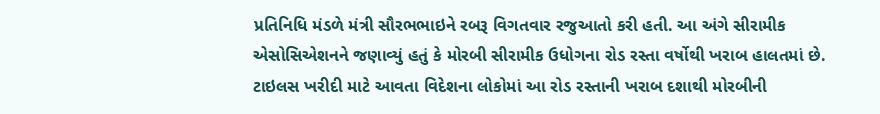પ્રતિનિધિ મંડળે મંત્રી સૌરભભાઇને રબરૂ વિગતવાર રજુઆતો કરી હતી. આ અંગે સીરામીક એસોસિએશનને જણાવ્યું હતું કે મોરબી સીરામીક ઉધોગના રોડ રસ્તા વર્ષોથી ખરાબ હાલતમાં છે. ટાઇલસ ખરીદી માટે આવતા વિદેશના લોકોમાં આ રોડ રસ્તાની ખરાબ દશાથી મોરબીની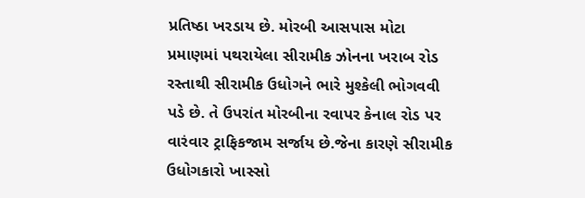પ્રતિષ્ઠા ખરડાય છે. મોરબી આસપાસ મોટા પ્રમાણમાં પથરાયેલા સીરામીક ઝોનના ખરાબ રોડ રસ્તાથી સીરામીક ઉધોગને ભારે મુશ્કેલી ભોગવવી પડે છે. તે ઉપરાંત મોરબીના રવાપર કેનાલ રોડ પર વારંવાર ટ્રાફિકજામ સર્જાય છે.જેના કારણે સીરામીક ઉધોગકારો ખાસ્સો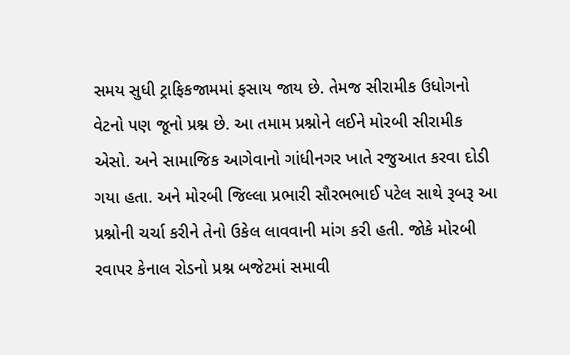સમય સુધી ટ્રાફિકજામમાં ફસાય જાય છે. તેમજ સીરામીક ઉધોગનો વેટનો પણ જૂનો પ્રશ્ન છે. આ તમામ પ્રશ્નોને લઈને મોરબી સીરામીક એસો. અને સામાજિક આગેવાનો ગાંધીનગર ખાતે રજુઆત કરવા દોડી ગયા હતા. અને મોરબી જિલ્લા પ્રભારી સૌરભભાઈ પટેલ સાથે રૂબરૂ આ પ્રશ્નોની ચર્ચા કરીને તેનો ઉકેલ લાવવાની માંગ કરી હતી. જોકે મોરબી રવાપર કેનાલ રોડનો પ્રશ્ન બજેટમાં સમાવી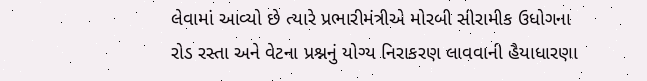લેવામાં આવ્યો છે ત્યારે પ્રભારીમંત્રીએ મોરબી સીરામીક ઉધોગના રોડ રસ્તા અને વેટના પ્રશ્નનું યોગ્ય નિરાકરણ લાવવાની હૈયાધારણા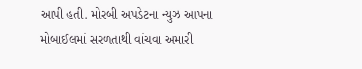આપી હતી. મોરબી અપડેટના ન્યુઝ આપના મોબાઈલમાં સરળતાથી વાંચવા અમારી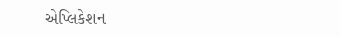એપ્લિકેશન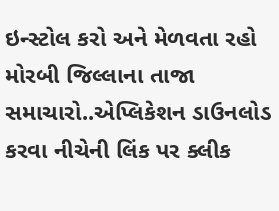ઇન્સ્ટોલ કરો અને મેળવતા રહો મોરબી જિલ્લાના તાજા સમાચારો..એપ્લિકેશન ડાઉનલોડ કરવા નીચેની લિંક પર ક્લીક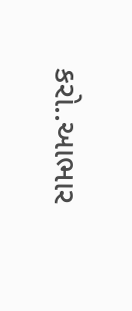કરો..આભાર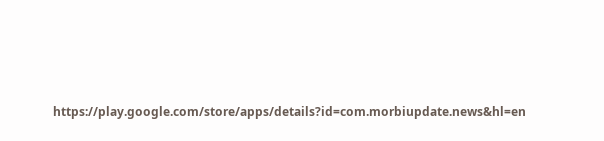https://play.google.com/store/apps/details?id=com.morbiupdate.news&hl=en